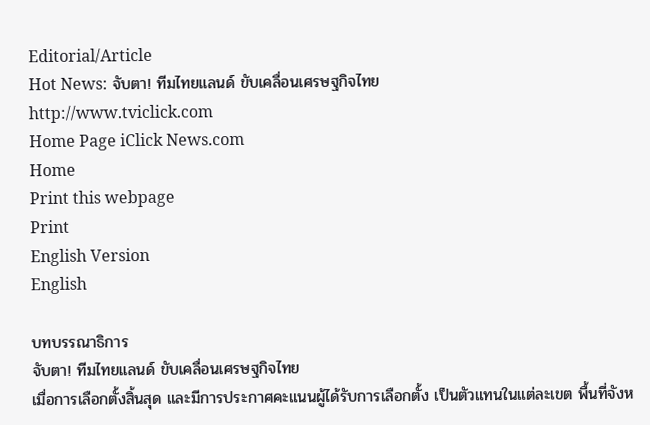Editorial/Article
Hot News: จับตา! ทีมไทยแลนด์ ขับเคลื่อนเศรษฐกิจไทย
http://www.tviclick.com
Home Page iClick News.com
Home
Print this webpage
Print
English Version
English

บทบรรณาธิการ
จับตา! ทีมไทยแลนด์ ขับเคลื่อนเศรษฐกิจไทย
เมื่อการเลือกตั้งสิ้นสุด และมีการประกาศคะแนนผู้ได้รับการเลือกตั้ง เป็นตัวแทนในแต่ละเขต พื้นที่จังห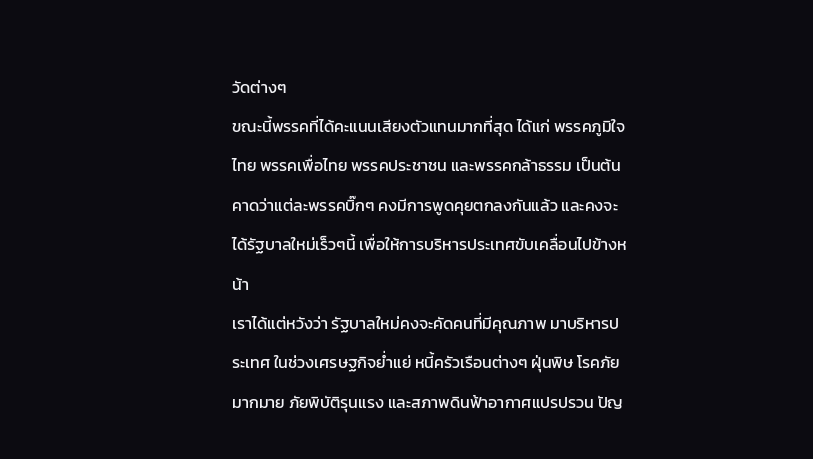วัดต่างๆ
ขณะนี้พรรคที่ได้คะแนนเสียงตัวแทนมากที่สุด ได้แก่ พรรคภูมิใจไทย พรรคเพื่อไทย พรรคประชาชน และพรรคกล้าธรรม เป็นต้น
คาดว่าแต่ละพรรคบิ๊กๆ คงมีการพูดคุยตกลงกันแล้ว และคงจะได้รัฐบาลใหม่เร็วๆนี้ เพื่อให้การบริหารประเทศขับเคลื่อนไปข้างหน้า
เราได้แต่หวังว่า รัฐบาลใหม่คงจะคัดคนที่มีคุณภาพ มาบริหารประเทศ ในช่วงเศรษฐกิจย่ำแย่ หนี้ครัวเรือนต่างๆ ฝุ่นพิษ โรคภัยมากมาย ภัยพิบัติรุนแรง และสภาพดินฟ้าอากาศแปรปรวน ปัญ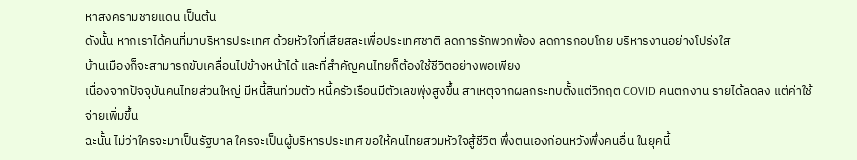หาสงครามชายแดน เป็นต้น
ดังนั้น หากเราได้คนที่มาบริหารประเทศ ด้วยหัวใจที่เสียสละเพื่อประเทศชาติ ลดการรักพวกพ้อง ลดการกอบโกย บริหารงานอย่างโปร่งใส
บ้านเมืองก็จะสามารถขับเคลื่อนไปข้างหน้าได้ และที่สำคัญคนไทยก็ต้องใช้ชีวิตอย่างพอเพียง
เนื่องจากปัจจุบันคนไทยส่วนใหญ่ มีหนี้สินท่วมตัว หนี้ครัวเรือนมีตัวเลขพุ่งสูงขึ้น สาเหตุจากผลกระทบตั้งแต่วิกฤต COVID คนตกงาน รายได้ลดลง แต่ค่าใช้จ่ายเพิ่มขึ้น
ฉะนั้น ไม่ว่าใครจะมาเป็นรัฐบาล ใครจะเป็นผู้บริหารประเทศ ขอให้คนไทยสวมหัวใจสู้ชีวิต พึ่งตนเองก่อนหวังพึ่งคนอื่น ในยุคนี้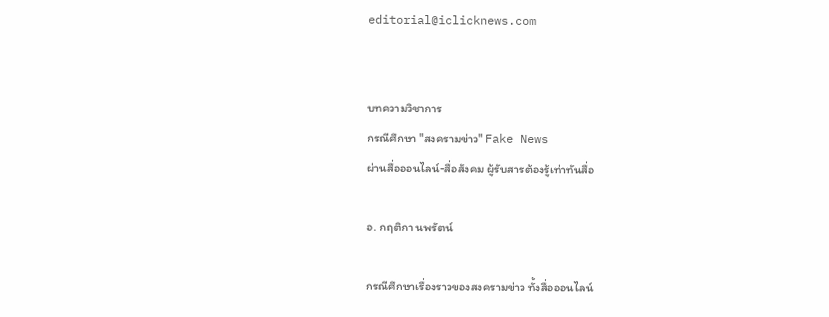editorial@iclicknews.com


บทความวิชาการ
กรณีศึกษา "สงครามข่าว" Fake News
ผ่านสื่อออนไลน์-สื่อสังคม ผู้รับสารต้องรู้เท่าทันสื่อ

อ. กฤติกา นพรัตน์

กรณีศึกษาเรื่องราวของสงครามข่าว ทั้งสื่อออนไลน์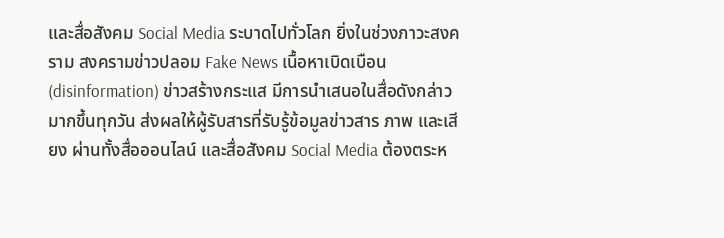และสื่อสังคม Social Media ระบาดไปทั่วโลก ยิ่งในช่วงภาวะสงคราม สงครามข่าวปลอม Fake News เนื้อหาเบิดเบือน(disinformation) ข่าวสร้างกระแส มีการนำเสนอในสื่อดังกล่าวมากขึ้นทุกวัน ส่งผลให้ผู้รับสารที่รับรู้ข้อมูลข่าวสาร ภาพ และเสียง ผ่านทั้งสื่อออนไลน์ และสื่อสังคม Social Media ต้องตระห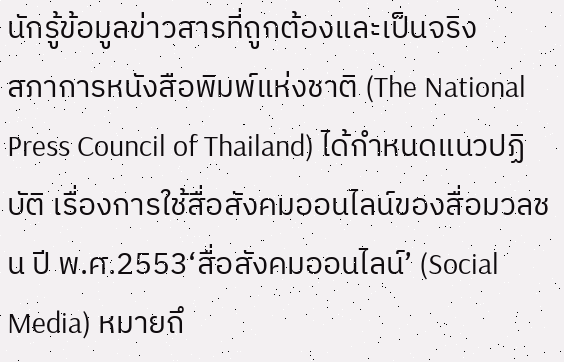นักรู้ข้อมูลข่าวสารที่ถูกต้องและเป็นจริง
สภาการหนังสือพิมพ์แห่งชาติ (The National Press Council of Thailand) ได้กำหนดแนวปฏิบัติ เรื่องการใช้สื่อสังคมออนไลน์ของสื่อมวลชน ปี พ.ศ.2553‘สื่อสังคมออนไลน์’ (Social Media) หมายถึ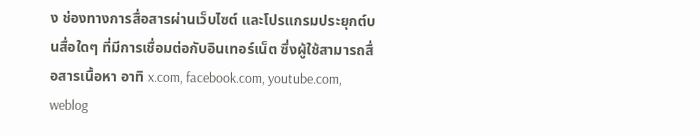ง ช่องทางการสื่อสารผ่านเว็บไซต์ และโปรแกรมประยุกต์บนสื่อใดๆ ที่มีการเชื่อมต่อกับอินเทอร์เน็ต ซึ่งผู้ใช้สามารถสื่อสารเนื้อหา อาทิ x.com, facebook.com, youtube.com, weblog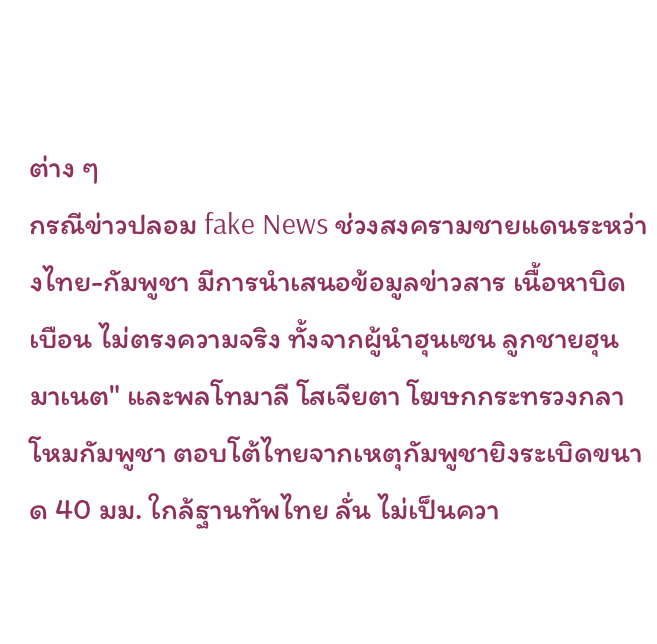ต่าง ๆ
กรณีข่าวปลอม fake News ช่วงสงครามชายแดนระหว่างไทย-กัมพูชา มีการนำเสนอข้อมูลข่าวสาร เนื้อหาบิดเบือน ไม่ตรงความจริง ทั้งจากผู้นำฮุนเซน ลูกชายฮุน มาเนต" และพลโทมาลี โสเจียตา โฆษกกระทรวงกลาโหมกัมพูชา ตอบโต้ไทยจากเหตุกัมพูชายิงระเบิดขนาด 40 มม. ใกล้ฐานทัพไทย ลั่น ไม่เป็นควา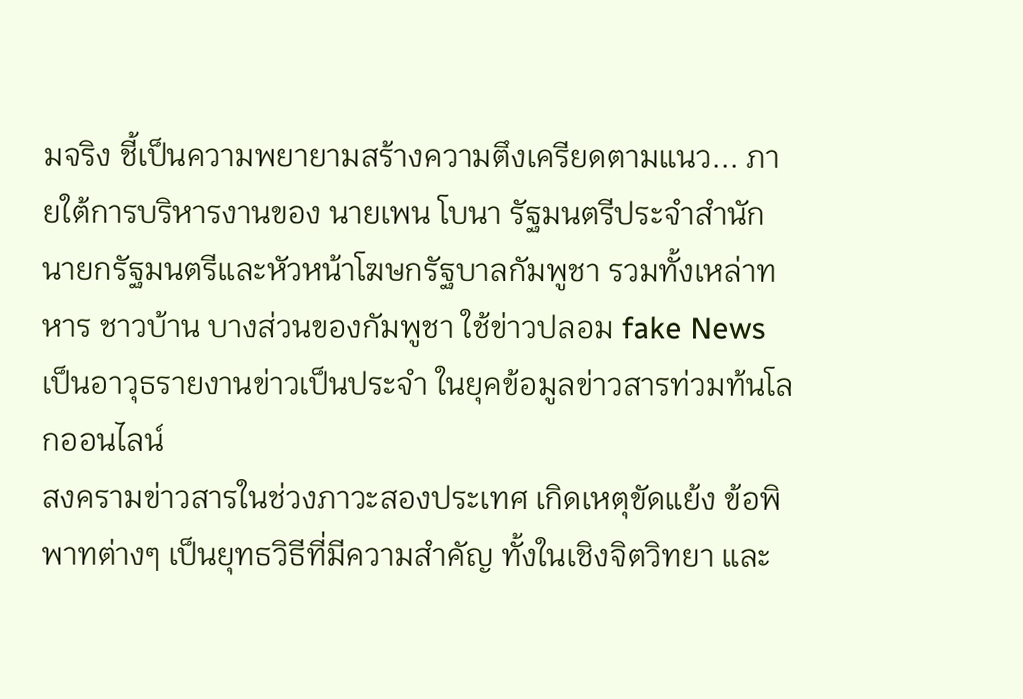มจริง ชี้เป็นความพยายามสร้างความตึงเครียดตามแนว... ภายใต้การบริหารงานของ นายเพน โบนา รัฐมนตรีประจำสำนักนายกรัฐมนตรีและหัวหน้าโฆษกรัฐบาลกัมพูชา รวมทั้งเหล่าทหาร ชาวบ้าน บางส่วนของกัมพูชา ใช้ข่าวปลอม fake News เป็นอาวุธรายงานข่าวเป็นประจำ ในยุคข้อมูลข่าวสารท่วมท้นโลกออนไลน์
สงครามข่าวสารในช่วงภาวะสองประเทศ เกิดเหตุขัดแย้ง ข้อพิพาทต่างๆ เป็นยุทธวิธีที่มีความสำคัญ ทั้งในเชิงจิตวิทยา และ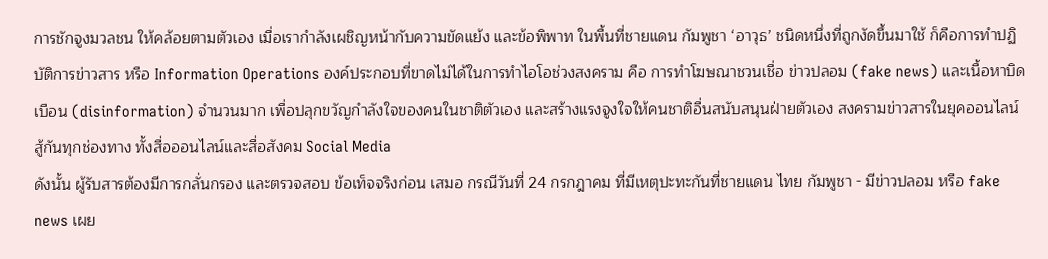การชักจูงมวลชน ให้คล้อยตามตัวเอง เมื่อเรากำลังเผชิญหน้ากับความขัดแย้ง และข้อพิพาท ในพื้นที่ชายแดน กัมพูชา ‘อาวุธ’ ชนิดหนึ่งที่ถูกงัดขึ้นมาใช้ ก็คือการทำปฏิบัติการข่าวสาร หรือ Information Operations องค์ประกอบที่ขาดไม่ได้ในการทำไอโอช่วงสงคราม คือ การทำโฆษณาชวนเชื่อ ข่าวปลอม (fake news) และเนื้อหาบิดเบือน (disinformation) จำนวนมาก เพื่อปลุกขวัญกำลังใจของคนในชาติตัวเอง และสร้างแรงจูงใจให้คนชาติอื่นสนับสนุนฝ่ายตัวเอง สงครามข่าวสารในยุคออนไลน์ สู้กันทุกช่องทาง ทั้งสื่อออนไลน์และสื่อสังคม Social Media
ดังนั้น ผู้รับสารต้องมีการกลั่นกรอง และตรวจสอบ ข้อเท็จจริงก่อน เสมอ กรณีวันที่ 24 กรกฎาคม ที่มีเหตุปะทะกันที่ชายแดน ไทย กัมพูชา - มีข่าวปลอม หรือ fake news เผย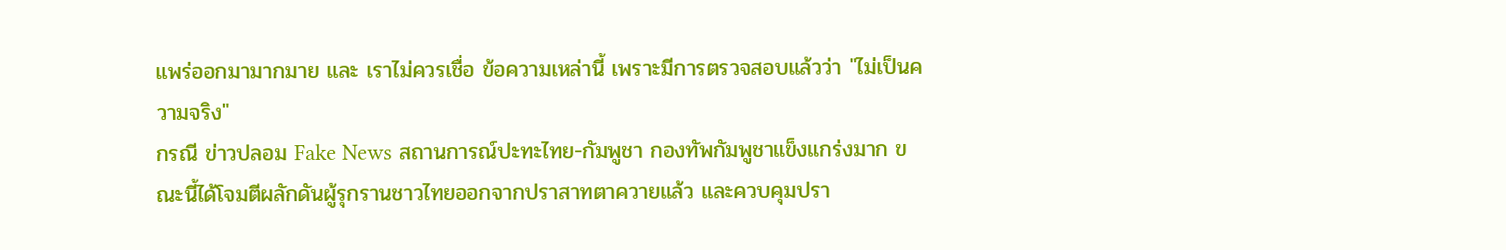แพร่ออกมามากมาย และ เราไม่ควรเชื่อ ข้อความเหล่านี้ เพราะมีการตรวจสอบแล้วว่า "ไม่เป็นความจริง"
กรณี ข่าวปลอม Fake News สถานการณ์ปะทะไทย-กัมพูชา กองทัพกัมพูชาแข็งแกร่งมาก ขณะนี้ได้โจมตีผลักดันผู้รุกรานชาวไทยออกจากปราสาทตาควายแล้ว และควบคุมปรา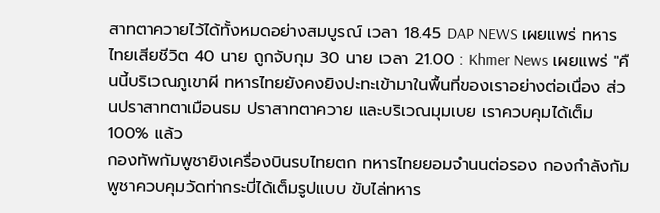สาทตาควายไว้ได้ทั้งหมดอย่างสมบูรณ์ เวลา 18.45 DAP NEWS เผยแพร่ ทหารไทยเสียชีวิต 40 นาย ถูกจับกุม 30 นาย เวลา 21.00 : Khmer News เผยแพร่ "คืนนี้บริเวณภูเขาผี ทหารไทยยังคงยิงปะทะเข้ามาในพื้นที่ของเราอย่างต่อเนื่อง ส่วนปราสาทตาเมือนธม ปราสาทตาควาย และบริเวณมุมเบย เราควบคุมได้เต็ม 100% แล้ว
กองทัพกัมพูชายิงเครื่องบินรบไทยตก ทหารไทยยอมจำนนต่อรอง กองกำลังกัมพูชาควบคุมวัดท่ากระบี่ได้เต็มรูปแบบ ขับไล่ทหาร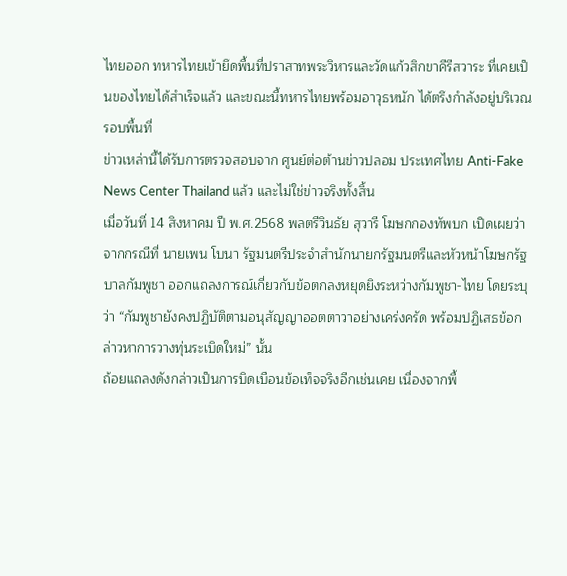ไทยออก ทหารไทยเข้ายึดพื้นที่ปราสาทพระวิหารและวัดแก้วสิกขาคีรีสวาระ ที่เคยเป็นของไทยได้สำเร็จแล้ว และขณะนี้ทหารไทยพร้อมอาวุธหนัก ได้ตรึงกำลังอยู่บริเวณรอบพื้นที่
ข่าวเหล่านี้ได้รับการตรวจสอบจาก ศูนย์ต่อต้านข่าวปลอม ประเทศไทย Anti-Fake News Center Thailand แล้ว และไม่ใช่ข่าวจริงทั้งสิ้น
เมื่อวันที่ 14 สิงหาคม ปี พ.ศ.2568 พลตรีวินธัย สุวารี โฆษกกองทัพบก เปิดเผยว่า จากกรณีที่ นายเพน โบนา รัฐมนตรีประจำสำนักนายกรัฐมนตรีและหัวหน้าโฆษกรัฐบาลกัมพูชา ออกแถลงการณ์เกี่ยวกับข้อตกลงหยุดยิงระหว่างกัมพูชา-ไทย โดยระบุว่า “กัมพูชายังคงปฏิบัติตามอนุสัญญาออตตาวาอย่างเคร่งครัด พร้อมปฏิเสธข้อกล่าวหาการวางทุ่นระเบิดใหม่” นั้น
ถ้อยแถลงดังกล่าวเป็นการบิดเบือนข้อเท็จจริงอีกเช่นเคย เนื่องจากพื้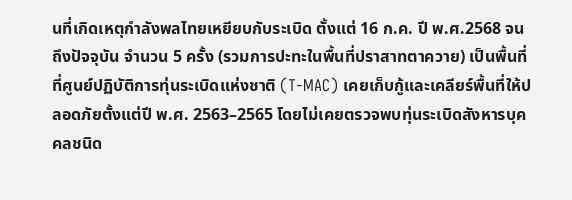นที่เกิดเหตุกำลังพลไทยเหยียบกับระเบิด ตั้งแต่ 16 ก.ค. ปี พ.ศ.2568 จนถึงปัจจุบัน จำนวน 5 ครั้ง (รวมการปะทะในพื้นที่ปราสาทตาควาย) เป็นพื้นที่ที่ศูนย์ปฏิบัติการทุ่นระเบิดแห่งชาติ (T-MAC) เคยเก็บกู้และเคลียร์พื้นที่ให้ปลอดภัยตั้งแต่ปี พ.ศ. 2563–2565 โดยไม่เคยตรวจพบทุ่นระเบิดสังหารบุคคลชนิด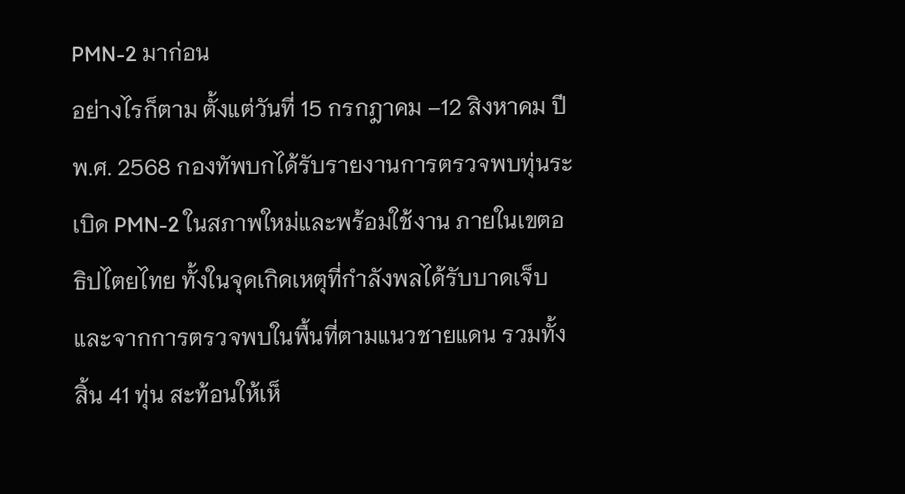PMN-2 มาก่อน
อย่างไรก็ตาม ตั้งแต่วันที่ 15 กรกฎาคม –12 สิงหาคม ปี พ.ศ. 2568 กองทัพบกได้รับรายงานการตรวจพบทุ่นระเบิด PMN-2 ในสภาพใหม่และพร้อมใช้งาน ภายในเขตอธิปไตยไทย ทั้งในจุดเกิดเหตุที่กำลังพลได้รับบาดเจ็บ และจากการตรวจพบในพื้นที่ตามแนวชายแดน รวมทั้งสิ้น 41 ทุ่น สะท้อนให้เห็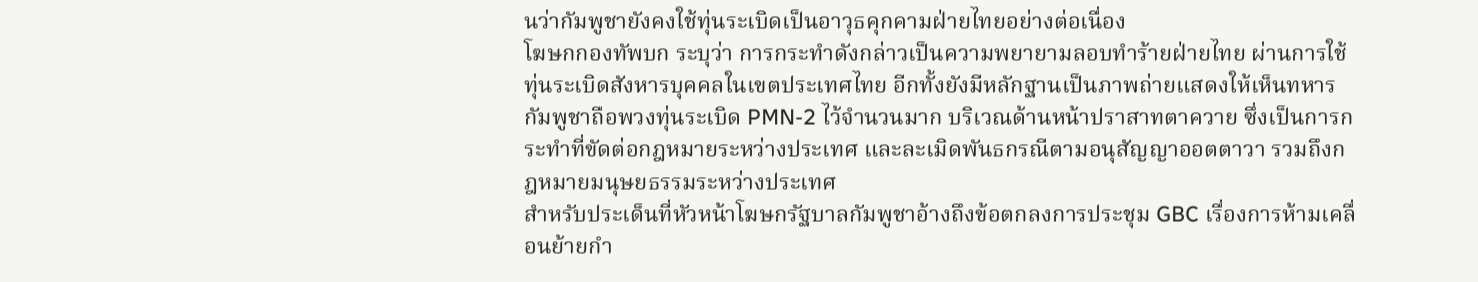นว่ากัมพูชายังคงใช้ทุ่นระเบิดเป็นอาวุธคุกคามฝ่ายไทยอย่างต่อเนื่อง
โฆษกกองทัพบก ระบุว่า การกระทำดังกล่าวเป็นความพยายามลอบทำร้ายฝ่ายไทย ผ่านการใช้ทุ่นระเบิดสังหารบุคคลในเขตประเทศไทย อีกทั้งยังมีหลักฐานเป็นภาพถ่ายแสดงให้เห็นทหารกัมพูชาถือพวงทุ่นระเบิด PMN-2 ไว้จำนวนมาก บริเวณด้านหน้าปราสาทตาควาย ซึ่งเป็นการกระทำที่ขัดต่อกฎหมายระหว่างประเทศ และละเมิดพันธกรณีตามอนุสัญญาออตตาวา รวมถึงกฎหมายมนุษยธรรมระหว่างประเทศ
สำหรับประเด็นที่หัวหน้าโฆษกรัฐบาลกัมพูชาอ้างถึงข้อตกลงการประชุม GBC เรื่องการห้ามเคลื่อนย้ายกำ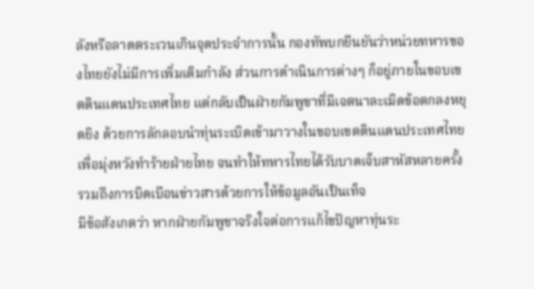ลังหรือลาดตระเวนเกินจุดประจำการนั้น กองทัพบกยืนยันว่าหน่วยทหารของไทยยังไม่มีการเพิ่มเติมกำลัง ส่วนการดำเนินการต่างๆ ก็อยู่ภายในขอบเขตดินแดนประเทศไทย แต่กลับเป็นฝ่ายกัมพูชาที่มีเจตนาละเมิดข้อตกลงหยุดยิง ด้วยการลักลอบนำทุ่นระเบิดเข้ามาวางในขอบเขตดินแดนประเทศไทย เพื่อมุ่งหวังทำร้ายฝ่ายไทย จนทำให้ทหารไทยได้รับบาดเจ็บสาหัสหลายครั้ง รวมถึงการบิดเบือนข่าวสารด้วยการให้ข้อมูลอันเป็นเท็จ
มีข้อสังเกตว่า หากฝ่ายกัมพูชาจริงใจต่อการแก้ไขปัญหาทุ่นระ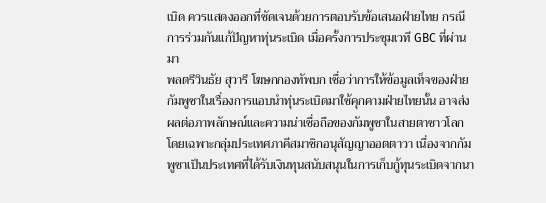เบิด ควรแสดงออกที่ชัดเจนด้วยการตอบรับข้อเสนอฝ่ายไทย กรณีการร่วมกันแก้ปัญหาทุ่นระเบิด เมื่อครั้งการประชุมเวที GBC ที่ผ่านมา
พลตรีวินธัย สุวารี โฆษกกองทัพบก เชื่อว่าการให้ข้อมูลเท็จของฝ่ายกัมพูชาในเรื่องการแอบนำทุ่นระเบิดมาใช้คุกคามฝ่ายไทยนั้น อาจส่งผลต่อภาพลักษณ์และความน่าเชื่อถือของกัมพูชาในสายตาชาวโลก โดยเฉพาะกลุ่มประเทศภาคีสมาชิกอนุสัญญาออตตาวา เนื่องจากกัมพูชาเป็นประเทศที่ได้รับเงินทุนสนับสนุนในการเก็บกู้ทุนระเบิดจากนา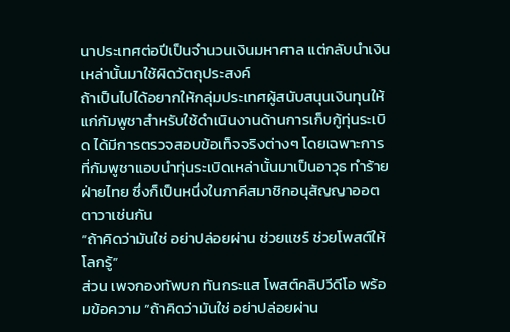นาประเทศต่อปีเป็นจำนวนเงินมหาศาล แต่กลับนำเงินเหล่านั้นมาใช้ผิดวัตถุประสงค์
ถ้าเป็นไปได้อยากให้กลุ่มประเทศผู้สนับสนุนเงินทุนให้แก่กัมพูชาสำหรับใช้ดำเนินงานด้านการเก็บกู้ทุ่นระเบิด ได้มีการตรวจสอบข้อเท็จจริงต่างๆ โดยเฉพาะการที่กัมพูชาแอบนำทุ่นระเบิดเหล่านั้นมาเป็นอาวุธ ทำร้ายฝ่ายไทย ซึ่งก็เป็นหนึ่งในภาคีสมาชิกอนุสัญญาออตตาวาเช่นกัน
“ถ้าคิดว่ามันใช่ อย่าปล่อยผ่าน ช่วยแชร์ ช่วยโพสต์ให้โลกรู้”
ส่วน เพจกองทัพบก ทันกระแส โพสต์คลิปวีดีโอ พร้อมข้อความ “ถ้าคิดว่ามันใช่ อย่าปล่อยผ่าน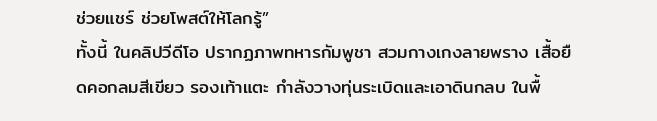ช่วยแชร์ ช่วยโพสต์ให้โลกรู้”
ทั้งนี้ ในคลิปวีดีโอ ปรากฏภาพทหารกัมพูชา สวมกางเกงลายพราง เสื้อยืดคอกลมสีเขียว รองเท้าแตะ กำลังวางทุ่นระเบิดและเอาดินกลบ ในพื้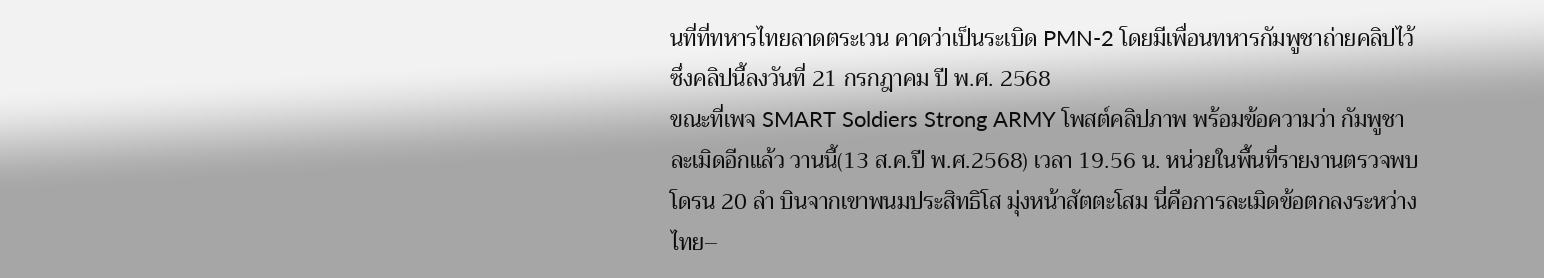นที่ที่ทหารไทยลาดตระเวน คาดว่าเป็นระเบิด PMN-2 โดยมีเพื่อนทหารกัมพูชาถ่ายคลิปไว้ ซึ่งคลิปนี้ลงวันที่ 21 กรกฎาคม ปี พ.ศ. 2568
ขณะที่เพจ SMART Soldiers Strong ARMY โพสต์คลิปภาพ พร้อมข้อความว่า กัมพูชาละเมิดอีกแล้ว วานนี้(13 ส.ค.ปี พ.ศ.2568) เวลา 19.56 น. หน่วยในพื้นที่รายงานตรวจพบ โดรน 20 ลำ บินจากเขาพนมประสิทธิโส มุ่งหน้าสัตตะโสม นี่คือการละเมิดข้อตกลงระหว่างไทย–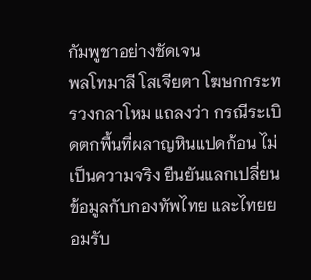กัมพูชาอย่างชัดเจน
พลโทมาลี โสเจียตา โฆษกกระทรวงกลาโหม แถลงว่า กรณีระเบิดตกพื้นที่ผลาญหินแปดก้อน ไม่เป็นความจริง ยืนยันแลกเปลี่ยนข้อมูลกับกองทัพไทย และไทยยอมรับ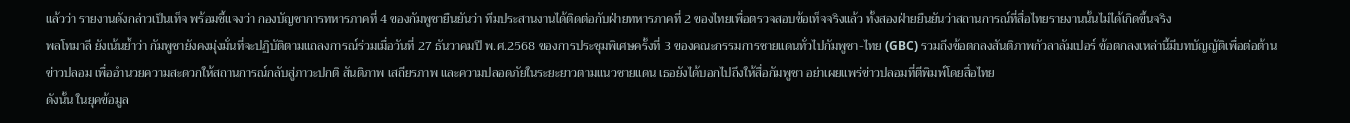แล้วว่า รายงานดังกล่าวเป็นเท็จ พร้อมชี้แจงว่า กองบัญชาการทหารภาคที่ 4 ของกัมพูชายืนยันว่า ทีมประสานงานได้ติดต่อกับฝ่ายทหารภาคที่ 2 ของไทยเพื่อตรวจสอบข้อเท็จจริงแล้ว ทั้งสองฝ่ายยืนยันว่าสถานการณ์ที่สื่อไทยรายงานนั้นไม่ได้เกิดขึ้นจริง
พลโทมาลี ยังเน้นย้ำว่า กัมพูชายังคงมุ่งมั่นที่จะปฏิบัติตามแถลงการณ์ร่วมเมื่อวันที่ 27 ธันวาคมปี พ.ศ.2568 ของการประชุมพิเศษครั้งที่ 3 ของคณะกรรมการชายแดนทั่วไปกัมพูชา-ไทย (GBC) รวมถึงข้อตกลงสันติภาพกัวลาลัมเปอร์ ข้อตกลงเหล่านี้มีบทบัญญัติเพื่อต่อต้านข่าวปลอม เพื่ออำนวยความสะดวกให้สถานการณ์กลับสู่ภาวะปกติ สันติภาพ เสถียรภาพ และความปลอดภัยในระยะยาวตามแนวชายแดน เธอยังได้บอกไปถึงให้สื่อกัมพูชา อย่าเผยแพร่ข่าวปลอมที่ตีพิมพ์โดยสื่อไทย
ดังนั้น ในยุคข้อมูล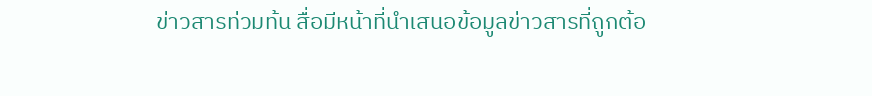ข่าวสารท่วมท้น สื่อมีหน้าที่นำเสนอข้อมูลข่าวสารที่ถูกต้อ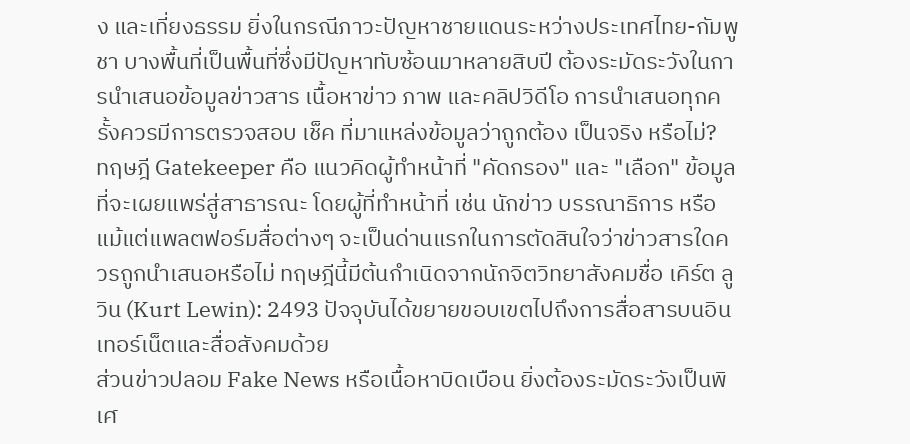ง และเที่ยงธรรม ยิ่งในกรณีภาวะปัญหาชายแดนระหว่างประเทศไทย-กัมพูชา บางพื้นที่เป็นพื้นที่ซึ่งมีปัญหาทับซ้อนมาหลายสิบปี ต้องระมัดระวังในการนำเสนอข้อมูลข่าวสาร เนื้อหาข่าว ภาพ และคลิปวิดีโอ การนำเสนอทุกครั้งควรมีการตรวจสอบ เช็ค ที่มาแหล่งข้อมูลว่าถูกต้อง เป็นจริง หรือไม่?
ทฤษฎี Gatekeeper คือ แนวคิดผู้ทำหน้าที่ "คัดกรอง" และ "เลือก" ข้อมูลที่จะเผยแพร่สู่สาธารณะ โดยผู้ที่ทำหน้าที่ เช่น นักข่าว บรรณาธิการ หรือแม้แต่แพลตฟอร์มสื่อต่างๆ จะเป็นด่านแรกในการตัดสินใจว่าข่าวสารใดควรถูกนำเสนอหรือไม่ ทฤษฎีนี้มีต้นกำเนิดจากนักจิตวิทยาสังคมชื่อ เคิร์ต ลูวิน (Kurt Lewin): 2493 ปัจจุบันได้ขยายขอบเขตไปถึงการสื่อสารบนอินเทอร์เน็ตและสื่อสังคมด้วย
ส่วนข่าวปลอม Fake News หรือเนื้อหาบิดเบือน ยิ่งต้องระมัดระวังเป็นพิเศ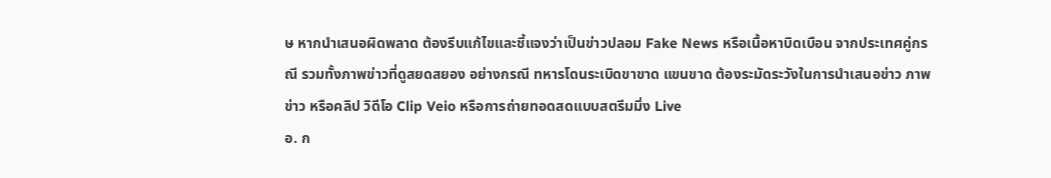ษ หากนำเสนอผิดพลาด ต้องรีบแก้ไขและชี้แจงว่าเป็นข่าวปลอม Fake News หรือเนื้อหาบิดเบือน จากประเทศคู่กรณี รวมทั้งภาพข่าวที่ดูสยดสยอง อย่างกรณี ทหารโดนระเบิดขาขาด แขนขาด ต้องระมัดระวังในการนำเสนอข่าว ภาพข่าว หรือคลิป วิดีโอ Clip Veio หรือการถ่ายทอดสดแบบสตรีมมิ่ง Live
อ. ก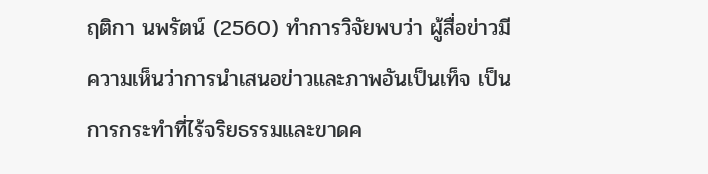ฤติกา นพรัตน์ (2560) ทำการวิจัยพบว่า ผู้สื่อข่าวมีความเห็นว่าการนำเสนอข่าวและภาพอันเป็นเท็จ เป็นการกระทำที่ไร้จริยธรรมและขาดค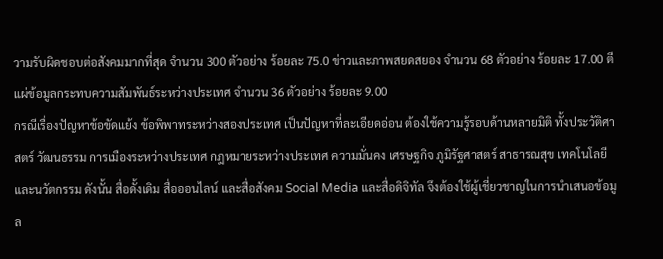วามรับผิดชอบต่อสังคมมากที่สุด จำนวน 300 ตัวอย่าง ร้อยละ 75.0 ข่าวและภาพสยดสยอง จำนวน 68 ตัวอย่าง ร้อยละ 17.00 ตีแผ่ข้อมูลกระทบความสัมพันธ์ระหว่างประเทศ จำนวน 36 ตัวอย่าง ร้อยละ 9.00
กรณีเรื่องปัญหาข้อขัดแย้ง ข้อพิพาทระหว่างสองประเทศ เป็นปัญหาที่ละเอียดอ่อน ต้องใช้ความรู้รอบด้านหลายมิติ ทั้งประวัติศาสตร์ วัฒนธรรม การเมืองระหว่างประเทศ กฎหมายระหว่างประเทศ ความมั่นคง เศรษฐกิจ ภูมิรัฐศาสตร์ สาธารณสุข เทคโนโลยีและนวัตกรรม ดังนั้น สื่อดั้งเดิม สื่อออนไลน์ และสื่อสังคม Social Media และสื่อดิจิทัล จึงต้องใช้ผู้เชี่ยวชาญในการนำเสนอข้อมูล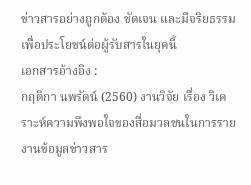ข่าวสารอย่างถูกต้อง ชัดเจน และมีจริยธรรม เพื่อประโยชน์ต่อผู้รับสารในยุคนี้
เอกสารอ้างอิง :
กฤติกา นพรัตน์ (2560) งานวิจัย เรื่อง วิเคราะห์ความพึงพอใจของสื่อมวลชนในการรายงานข้อมูลข่าวสาร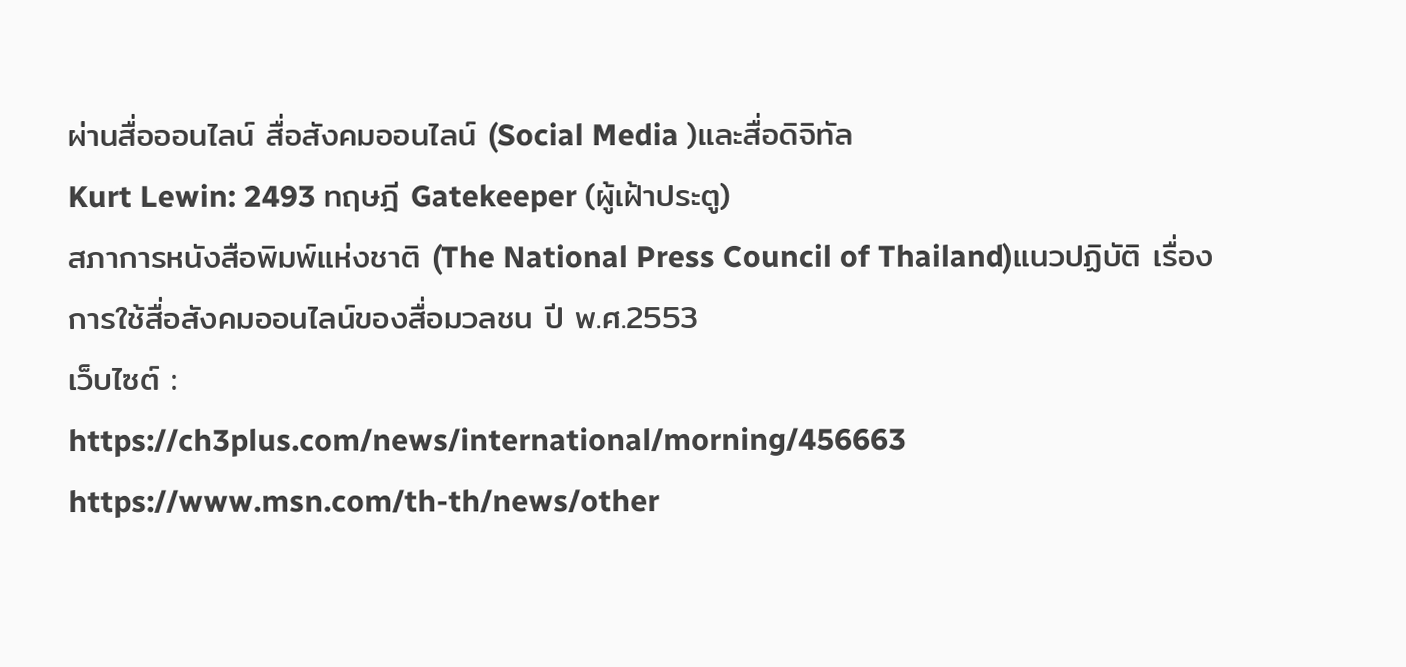ผ่านสื่อออนไลน์ สื่อสังคมออนไลน์ (Social Media )และสื่อดิจิทัล
Kurt Lewin: 2493 ทฤษฎี Gatekeeper (ผู้เฝ้าประตู)
สภาการหนังสือพิมพ์แห่งชาติ (The National Press Council of Thailand)แนวปฏิบัติ เรื่องการใช้สื่อสังคมออนไลน์ของสื่อมวลชน ปี พ.ศ.2553
เว็บไซต์ :
https://ch3plus.com/news/international/morning/456663
https://www.msn.com/th-th/news/other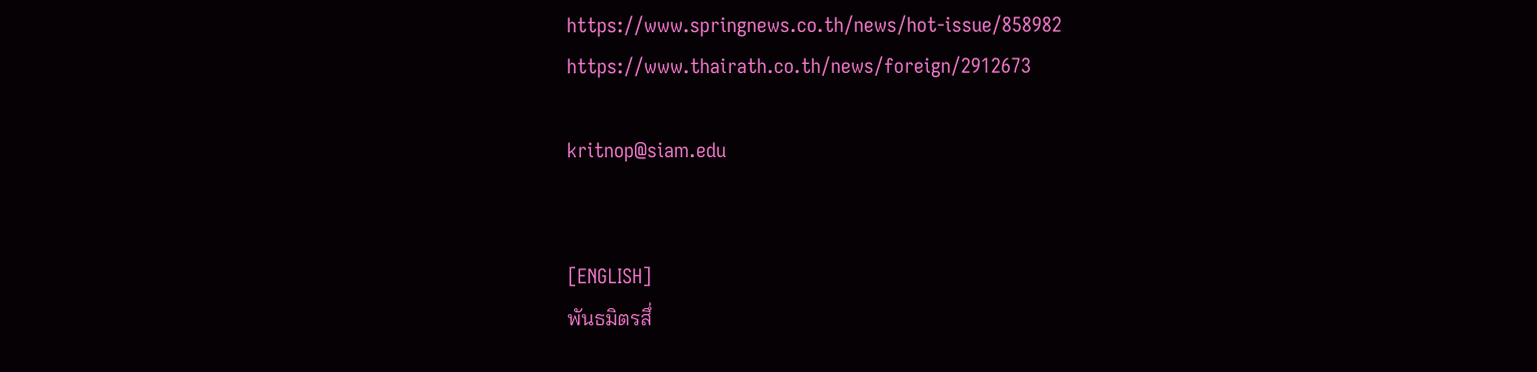https://www.springnews.co.th/news/hot-issue/858982
https://www.thairath.co.th/news/foreign/2912673

kritnop@siam.edu


[ENGLISH]
พันธมิตรสึ่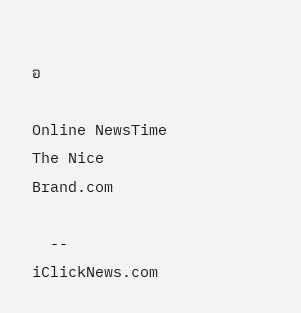อ

Online NewsTime       The Nice Brand.com

  --
iClickNews.com